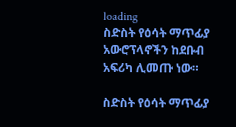loading
ስድስት የዕሳት ማጥፊያ አውሮፕላኖችን ከደቡብ አፍሪካ ሊመጡ ነው።

ስድስት የዕሳት ማጥፊያ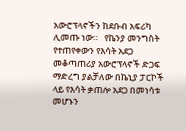አውሮፕላኖችን ከደቡብ አፍሪካ ሊመጡ ነው።   የኬንያ መንግስት የተጠየቀውን የእሳት አደጋ መቆጣጠሪያ አውሮፕላኖች ድጋፍ ማድረግ ያልቻለው በኬኒያ ፓርኮች ላይ የእሳት ቃጠሎ አደጋ በመነሳቱ መሆኑን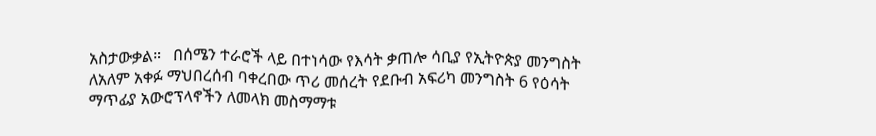አስታውቃል።   በሰሜን ተራሮች ላይ በተነሳው የእሳት ቃጠሎ ሳቢያ የኢትዮጵያ መንግስት ለአለም አቀፉ ማህበረሰብ ባቀረበው ጥሪ መሰረት የደቡብ አፍሪካ መንግስት 6 የዕሳት ማጥፊያ አውሮፕላኖችን ለመላክ መስማማቱ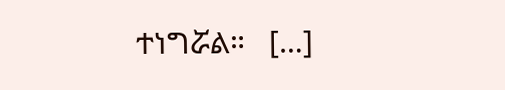ተነግሯል።   […]